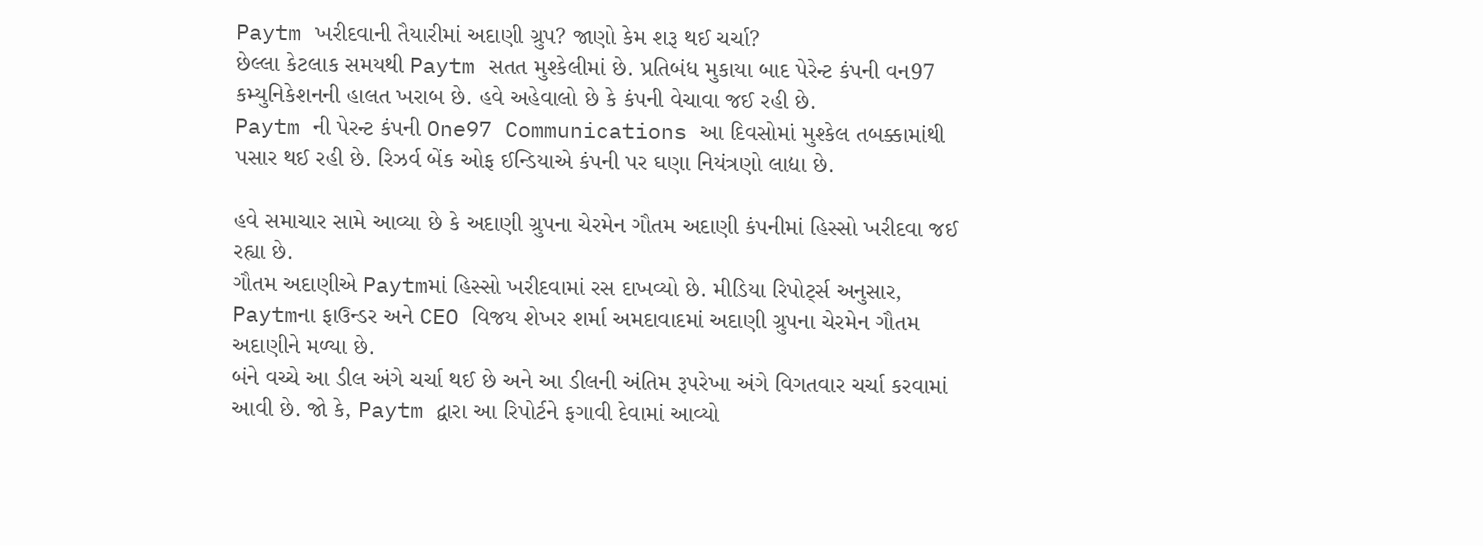Paytm ખરીદવાની તૈયારીમાં અદાણી ગ્રુપ? જાણો કેમ શરૂ થઈ ચર્ચા?
છેલ્લા કેટલાક સમયથી Paytm સતત મુશ્કેલીમાં છે. પ્રતિબંધ મુકાયા બાદ પેરેન્ટ કંપની વન97 કમ્યુનિકેશનની હાલત ખરાબ છે. હવે અહેવાલો છે કે કંપની વેચાવા જઈ રહી છે.
Paytm ની પેરન્ટ કંપની One97 Communications આ દિવસોમાં મુશ્કેલ તબક્કામાંથી પસાર થઈ રહી છે. રિઝર્વ બેંક ઓફ ઈન્ડિયાએ કંપની પર ઘણા નિયંત્રણો લાદ્યા છે.

હવે સમાચાર સામે આવ્યા છે કે અદાણી ગ્રુપના ચેરમેન ગૌતમ અદાણી કંપનીમાં હિસ્સો ખરીદવા જઈ રહ્યા છે.
ગૌતમ અદાણીએ Paytmમાં હિસ્સો ખરીદવામાં રસ દાખવ્યો છે. મીડિયા રિપોર્ટ્સ અનુસાર, Paytmના ફાઉન્ડર અને CEO વિજય શેખર શર્મા અમદાવાદમાં અદાણી ગ્રુપના ચેરમેન ગૌતમ અદાણીને મળ્યા છે.
બંને વચ્ચે આ ડીલ અંગે ચર્ચા થઈ છે અને આ ડીલની અંતિમ રૂપરેખા અંગે વિગતવાર ચર્ચા કરવામાં આવી છે. જો કે, Paytm દ્વારા આ રિપોર્ટને ફગાવી દેવામાં આવ્યો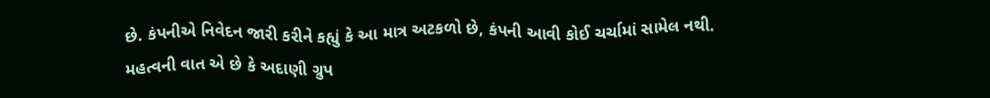છે. કંપનીએ નિવેદન જારી કરીને કહ્યું કે આ માત્ર અટકળો છે, કંપની આવી કોઈ ચર્ચામાં સામેલ નથી.
મહત્વની વાત એ છે કે અદાણી ગ્રુપ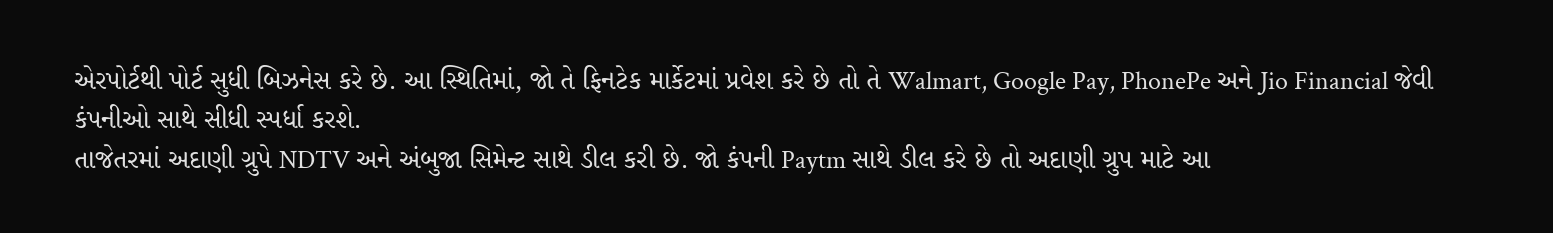એરપોર્ટથી પોર્ટ સુધી બિઝનેસ કરે છે. આ સ્થિતિમાં, જો તે ફિનટેક માર્કેટમાં પ્રવેશ કરે છે તો તે Walmart, Google Pay, PhonePe અને Jio Financial જેવી કંપનીઓ સાથે સીધી સ્પર્ધા કરશે.
તાજેતરમાં અદાણી ગ્રુપે NDTV અને અંબુજા સિમેન્ટ સાથે ડીલ કરી છે. જો કંપની Paytm સાથે ડીલ કરે છે તો અદાણી ગ્રુપ માટે આ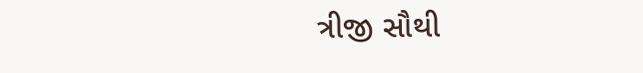ત્રીજી સૌથી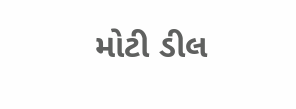મોટી ડીલ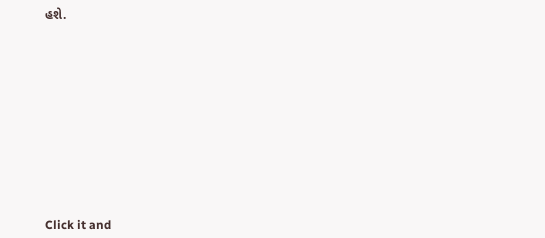હશે.












Click it and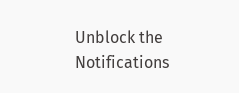Unblock the Notifications